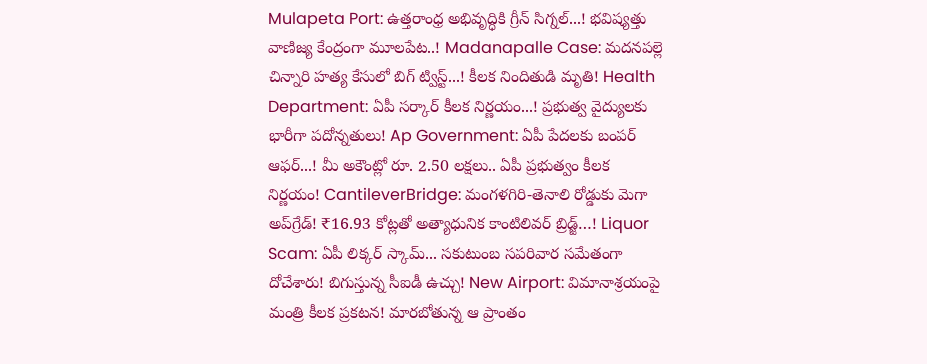Mulapeta Port: ఉత్తరాంధ్ర అభివృద్ధికి గ్రీన్ సిగ్నల్...! భవిష్యత్తు వాణిజ్య కేంద్రంగా మూలపేట..! Madanapalle Case: మదనపల్లె చిన్నారి హత్య కేసులో బిగ్ ట్విస్ట్...! కీలక నిందితుడి మృతి! Health Department: ఏపీ సర్కార్ కీలక నిర్ణయం...! ప్రభుత్వ వైద్యులకు భారీగా పదోన్నతులు! Ap Government: ఏపీ పేదలకు బంపర్ ఆఫర్...! మీ అకౌంట్లో రూ. 2.50 లక్షలు.. ఏపీ ప్రభుత్వం కీలక నిర్ణయం! CantileverBridge: మంగళగిరి-తెనాలి రోడ్డుకు మెగా అప్‌గ్రేడ్! ₹16.93 కోట్లతో అత్యాధునిక కాంటిలివర్ బ్రిడ్జ్…! Liquor Scam: ఏపీ లిక్కర్ స్కామ్... సకుటుంబ సపరివార సమేతంగా దోచేశారు! బిగుస్తున్న సీఐడీ ఉచ్చు! New Airport: విమానాశ్రయంపై మంత్రి కీలక ప్రకటన! మారబోతున్న ఆ ప్రాంతం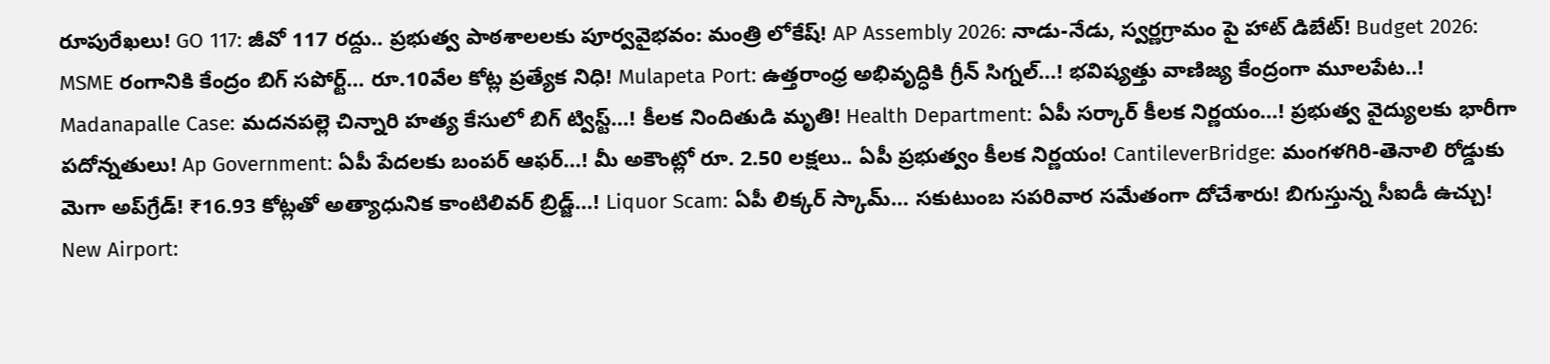రూపురేఖలు! GO 117: జీవో 117 రద్దు.. ప్రభుత్వ పాఠశాలలకు పూర్వవైభవం: మంత్రి లోకేష్! AP Assembly 2026: నాడు-నేడు, స్వర్ణగ్రామం పై హాట్ డిబేట్! Budget 2026: MSME రంగానికి కేంద్రం బిగ్ సపోర్ట్... రూ.10వేల కోట్ల ప్రత్యేక నిధి! Mulapeta Port: ఉత్తరాంధ్ర అభివృద్ధికి గ్రీన్ సిగ్నల్...! భవిష్యత్తు వాణిజ్య కేంద్రంగా మూలపేట..! Madanapalle Case: మదనపల్లె చిన్నారి హత్య కేసులో బిగ్ ట్విస్ట్...! కీలక నిందితుడి మృతి! Health Department: ఏపీ సర్కార్ కీలక నిర్ణయం...! ప్రభుత్వ వైద్యులకు భారీగా పదోన్నతులు! Ap Government: ఏపీ పేదలకు బంపర్ ఆఫర్...! మీ అకౌంట్లో రూ. 2.50 లక్షలు.. ఏపీ ప్రభుత్వం కీలక నిర్ణయం! CantileverBridge: మంగళగిరి-తెనాలి రోడ్డుకు మెగా అప్‌గ్రేడ్! ₹16.93 కోట్లతో అత్యాధునిక కాంటిలివర్ బ్రిడ్జ్…! Liquor Scam: ఏపీ లిక్కర్ స్కామ్... సకుటుంబ సపరివార సమేతంగా దోచేశారు! బిగుస్తున్న సీఐడీ ఉచ్చు! New Airport: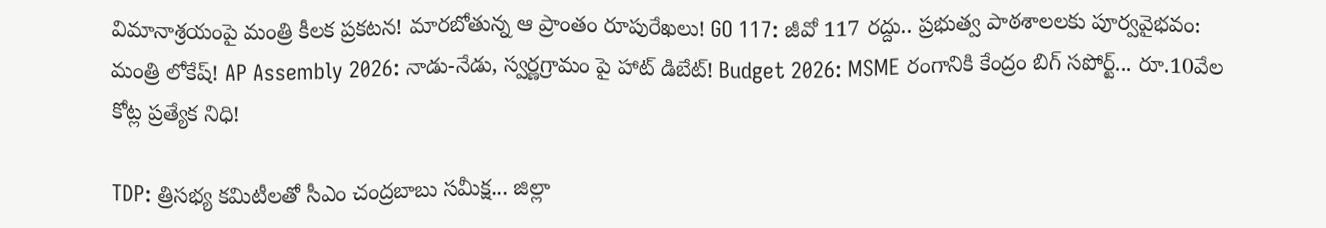విమానాశ్రయంపై మంత్రి కీలక ప్రకటన! మారబోతున్న ఆ ప్రాంతం రూపురేఖలు! GO 117: జీవో 117 రద్దు.. ప్రభుత్వ పాఠశాలలకు పూర్వవైభవం: మంత్రి లోకేష్! AP Assembly 2026: నాడు-నేడు, స్వర్ణగ్రామం పై హాట్ డిబేట్! Budget 2026: MSME రంగానికి కేంద్రం బిగ్ సపోర్ట్... రూ.10వేల కోట్ల ప్రత్యేక నిధి!

TDP: త్రిసభ్య కమిటీలతో సీఎం చంద్రబాబు సమీక్ష... జిల్లా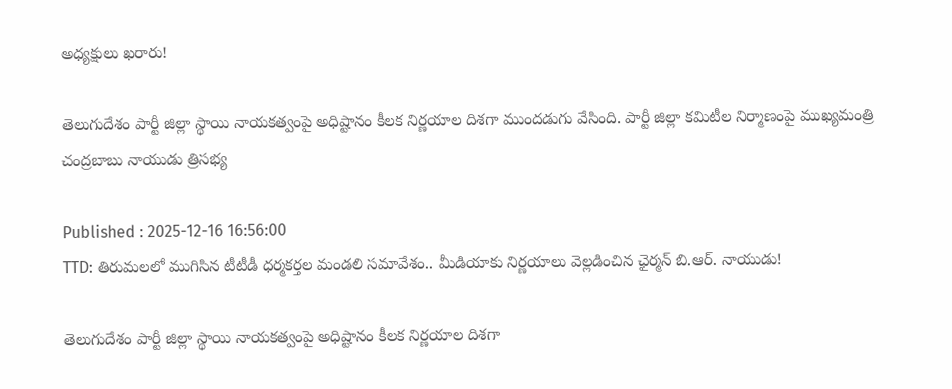అధ్యక్షులు ఖరారు!

తెలుగుదేశం పార్టీ జిల్లా స్థాయి నాయకత్వంపై అధిష్టానం కీలక నిర్ణయాల దిశగా ముందడుగు వేసింది. పార్టీ జిల్లా కమిటీల నిర్మాణంపై ముఖ్యమంత్రి చంద్రబాబు నాయుడు త్రిసభ్య

Published : 2025-12-16 16:56:00
TTD: తిరుమలలో ముగిసిన టీటీడీ ధర్మకర్తల మండలి సమావేశం.. మీడియాకు నిర్ణయాలు వెల్లడించిన ఛైర్మన్ బి.ఆర్. నాయుడు!

తెలుగుదేశం పార్టీ జిల్లా స్థాయి నాయకత్వంపై అధిష్టానం కీలక నిర్ణయాల దిశగా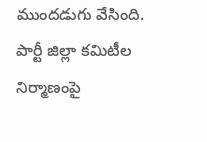ముందడుగు వేసింది. పార్టీ జిల్లా కమిటీల నిర్మాణంపై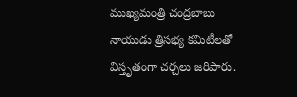ముఖ్యమంత్రి చంద్రబాబు నాయుడు త్రిసభ్య కమిటీలతో విస్తృతంగా చర్చలు జరిపారు.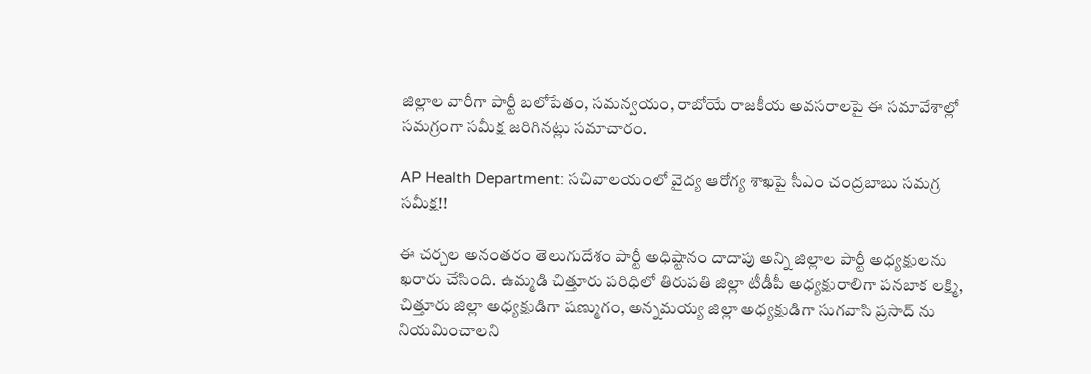జిల్లాల వారీగా పార్టీ బలోపేతం, సమన్వయం, రాబోయే రాజకీయ అవసరాలపై ఈ సమావేశాల్లో సమగ్రంగా సమీక్ష జరిగినట్లు సమాచారం.

AP Health Department: సచివాలయంలో వైద్య ఆరోగ్య శాఖపై సీఎం చంద్రబాబు సమగ్ర సమీక్ష!!

ఈ చర్చల అనంతరం తెలుగుదేశం పార్టీ అధిష్టానం దాదాపు అన్ని జిల్లాల పార్టీ అధ్యక్షులను ఖరారు చేసింది. ఉమ్మడి చిత్తూరు పరిధిలో తిరుపతి జిల్లా టీడీపీ అధ్యక్షురాలిగా పనబాక లక్ష్మి, చిత్తూరు జిల్లా అధ్యక్షుడిగా షణ్ముగం, అన్నమయ్య జిల్లా అధ్యక్షుడిగా సుగవాసి ప్రసాద్ ను నియమించాలని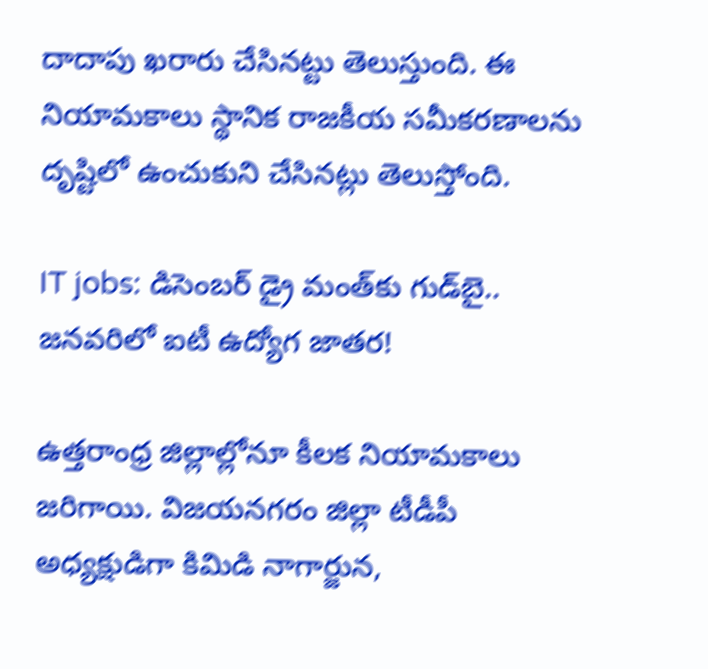దాదాపు ఖరారు చేసినట్టు తెలుస్తుంది. ఈ నియామకాలు స్థానిక రాజకీయ సమీకరణాలను దృష్టిలో ఉంచుకుని చేసినట్లు తెలుస్తోంది.

IT jobs: డిసెంబర్ డ్రై మంత్‌కు గుడ్‌బై.. జనవరిలో ఐటీ ఉద్యోగ జాతర!

ఉత్తరాంధ్ర జిల్లాల్లోనూ కీలక నియామకాలు జరిగాయి. విజయనగరం జిల్లా టీడీపీ అధ్యక్షుడిగా కిమిడి నాగార్జున,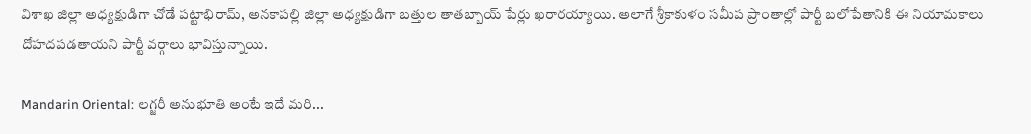విశాఖ జిల్లా అధ్యక్షుడిగా చోడే పట్టాభిరామ్, అనకాపల్లి జిల్లా అధ్యక్షుడిగా బత్తుల తాతబ్బాయ్ పేర్లు ఖరారయ్యాయి. అలాగే శ్రీకాకుళం సమీప ప్రాంతాల్లో పార్టీ బలోపేతానికి ఈ నియామకాలు దోహదపడతాయని పార్టీ వర్గాలు భావిస్తున్నాయి.

Mandarin Oriental: లగ్జరీ అనుభూతి అంటే ఇదే మరి...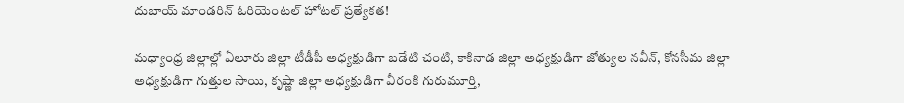దుబాయ్ మాండరిన్ ఓరియెంటల్ హోటల్ ప్రత్యేకత!

మధ్యాంధ్ర జిల్లాల్లో ఏలూరు జిల్లా టీడీపీ అధ్యక్షుడిగా బడేటి చంటి, కాకినాడ జిల్లా అధ్యక్షుడిగా జోత్యుల నవీన్, కోనసీమ జిల్లా అధ్యక్షుడిగా గుత్తుల సాయి, కృష్ణా జిల్లా అధ్యక్షుడిగా వీరంకి గురుమూర్తి,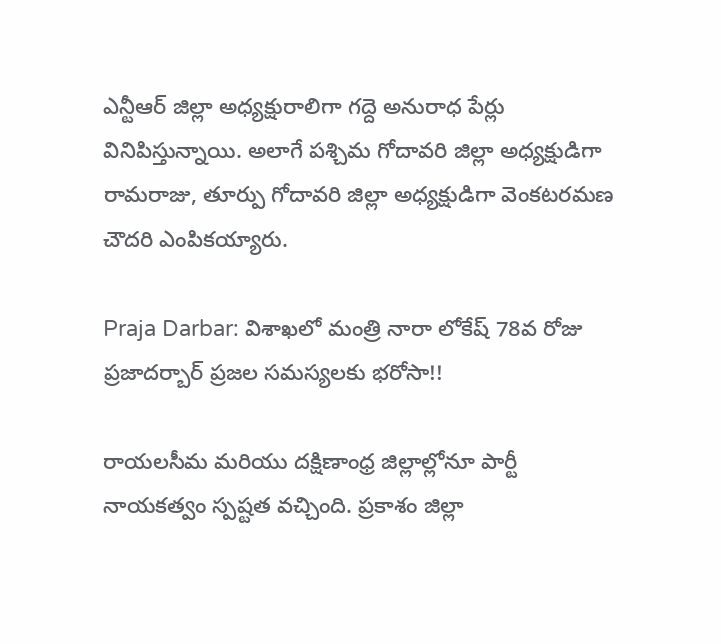ఎన్టీఆర్ జిల్లా అధ్యక్షురాలిగా గద్దె అనురాధ పేర్లు వినిపిస్తున్నాయి. అలాగే పశ్చిమ గోదావరి జిల్లా అధ్యక్షుడిగా రామరాజు, తూర్పు గోదావరి జిల్లా అధ్యక్షుడిగా వెంకటరమణ చౌదరి ఎంపికయ్యారు.

Praja Darbar: విశాఖలో మంత్రి నారా లోకేష్ 78వ రోజు ప్రజాదర్బార్‌ ప్రజల సమస్యలకు భరోసా!!

రాయలసీమ మరియు దక్షిణాంధ్ర జిల్లాల్లోనూ పార్టీ నాయకత్వం స్పష్టత వచ్చింది. ప్రకాశం జిల్లా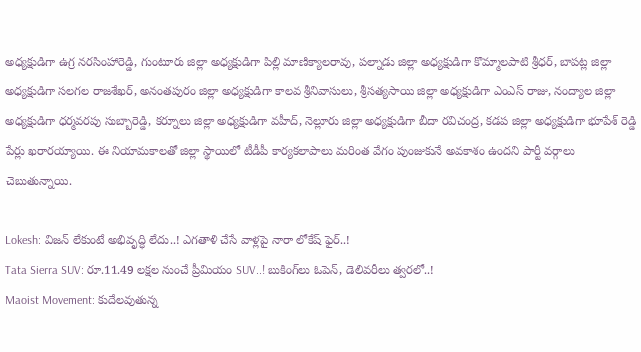అధ్యక్షుడిగా ఉగ్ర నరసింహారెడ్డి, గుంటూరు జిల్లా అధ్యక్షుడిగా పిల్లి మాణిక్యాలరావు, పల్నాడు జిల్లా అధ్యక్షుడిగా కొమ్మాలపాటి శ్రీధర్, బాపట్ల జిల్లా అధ్యక్షుడిగా సలగల రాజశేఖర్, అనంతపురం జిల్లా అధ్యక్షుడిగా కాలవ శ్రీనివాసులు, శ్రీసత్యసాయి జిల్లా అధ్యక్షుడిగా ఎంఎస్ రాజు, నంద్యాల జిల్లా అధ్యక్షుడిగా ధర్మవరపు సుబ్బారెడ్డి, కర్నూలు జిల్లా అధ్యక్షుడిగా వహీద్, నెల్లూరు జిల్లా అధ్యక్షుడిగా బీదా రవిచంద్ర, కడప జిల్లా అధ్యక్షుడిగా భూపేశ్ రెడ్డి పేర్లు ఖరారయ్యాయి. ఈ నియామకాలతో జిల్లా స్థాయిలో టీడీపీ కార్యకలాపాలు మరింత వేగం పుంజుకునే అవకాశం ఉందని పార్టీ వర్గాలు చెబుతున్నాయి.

Lokesh: విజన్ లేకుంటే అభివృద్ధి లేదు..! ఎగతాళి చేసే వాళ్లపై నారా లోకేష్ ఫైర్..!
Tata Sierra SUV: రూ.11.49 లక్షల నుంచే ప్రీమియం SUV..! బుకింగ్‌లు ఓపెన్, డెలివరీలు త్వరలో..!
Maoist Movement: కుదేలవుతున్న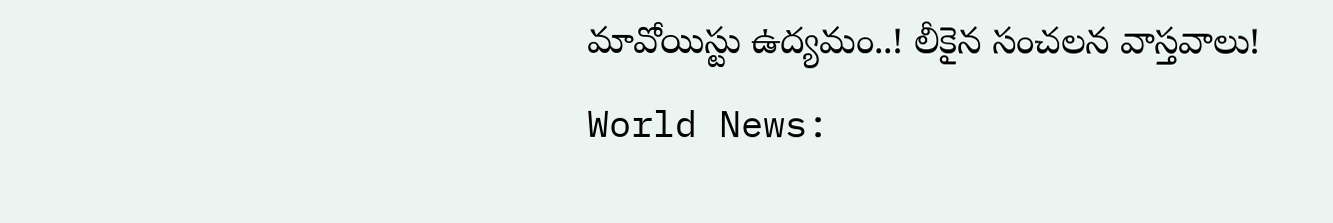మావోయిస్టు ఉద్యమం..! లీకైన సంచలన వాస్తవాలు!
World News: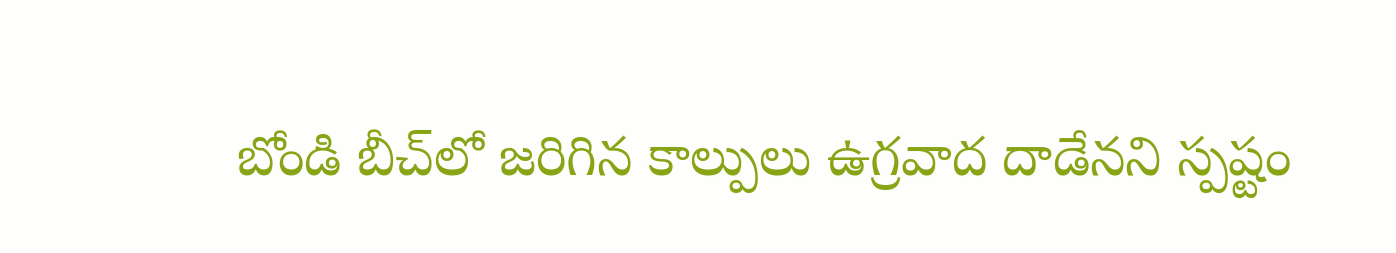బోండి బీచ్‌లో జరిగిన కాల్పులు ఉగ్రవాద దాడేనని స్పష్టం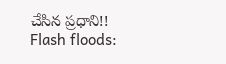చేసిన ప్రధాని!!
Flash floods: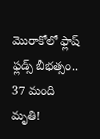మొరాకోలో ఫ్లాష్ ఫ్లడ్స్ బీభత్సం.. 37 మంది మృతి!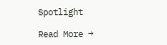Spotlight

Read More →